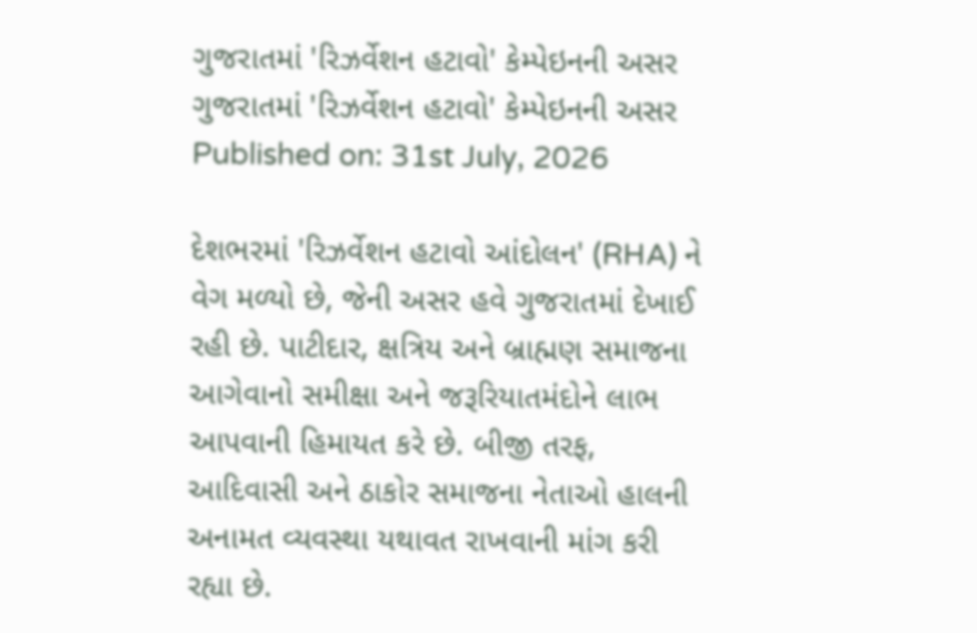ગુજરાતમાં 'રિઝર્વેશન હટાવો' કેમ્પેઇનની અસર
ગુજરાતમાં 'રિઝર્વેશન હટાવો' કેમ્પેઇનની અસર
Published on: 31st July, 2026

દેશભરમાં 'રિઝર્વેશન હટાવો આંદોલન' (RHA) ને વેગ મળ્યો છે, જેની અસર હવે ગુજરાતમાં દેખાઈ રહી છે. પાટીદાર, ક્ષત્રિય અને બ્રાહ્મણ સમાજના આગેવાનો સમીક્ષા અને જરૂરિયાતમંદોને લાભ આપવાની હિમાયત કરે છે. બીજી તરફ, આદિવાસી અને ઠાકોર સમાજના નેતાઓ હાલની અનામત વ્યવસ્થા યથાવત રાખવાની માંગ કરી રહ્યા છે.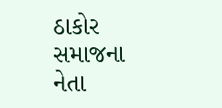ઠાકોર સમાજના નેતા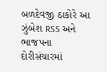બળદેવજી ઠાકોરે આ ઝુંબેશ RSS અને ભાજપના દોરીસંચારમાં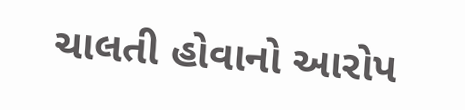ચાલતી હોવાનો આરોપ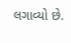લગાવ્યો છે.